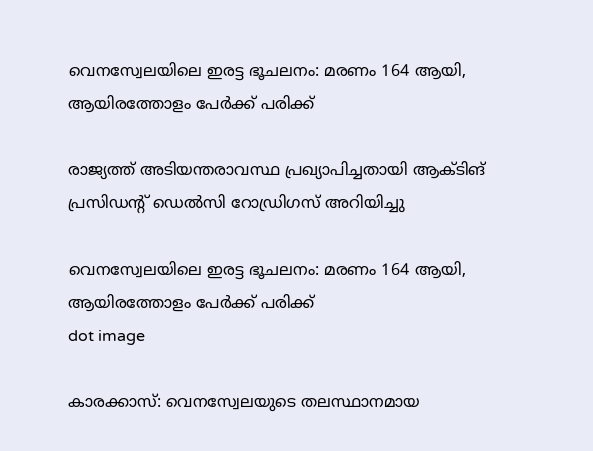വെനസ്വേലയിലെ ഇരട്ട ഭൂചലനം: മരണം 164 ആയി, ആയിരത്തോളം പേർക്ക് പരിക്ക്

രാജ്യത്ത് അടിയന്തരാവസ്ഥ പ്രഖ്യാപിച്ചതായി ആക്ടിങ് പ്രസിഡന്റ് ഡെല്‍സി റോഡ്രിഗസ് അറിയിച്ചു

വെനസ്വേലയിലെ ഇരട്ട ഭൂചലനം: മരണം 164 ആയി, ആയിരത്തോളം പേർക്ക് പരിക്ക്
dot image

കാരക്കാസ്: വെനസ്വേലയുടെ തലസ്ഥാനമായ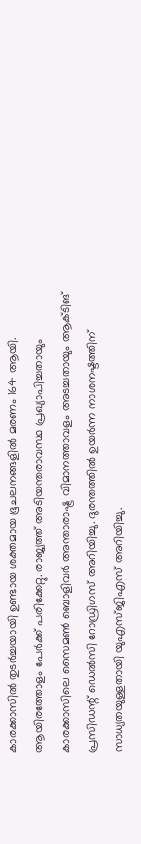കാരക്കാസില്‍ തുടര്‍ച്ചയായി ഉണ്ടായ ശക്തമായ ഭൂചലനങ്ങളിൽ മരണം 164 ആയി. ആയിരത്തോളം പേര്‍ക്ക് പരിക്കേറ്റു. രാജ്യത്ത് അടിയന്തരാവസ്ഥ പ്രഖ്യാപിച്ചതായും കാരക്കാസിലെ സൈമണ്‍ ബൊളിവര്‍ അന്താരാഷ്ട്ര വിമാനത്താവളം അടച്ചതായും ആക്ടിങ് പ്രസിഡന്റ് ഡെല്‍സി റോഡ്രിഗസ് അറിയിച്ചു. ദുരന്തത്തിൽ ഉയര്‍ന്ന നാശനഷ്ടത്തിന് സാധ്യതയുള്ളതായി യുഎസ്ജിഎസ് അറിയിച്ചു.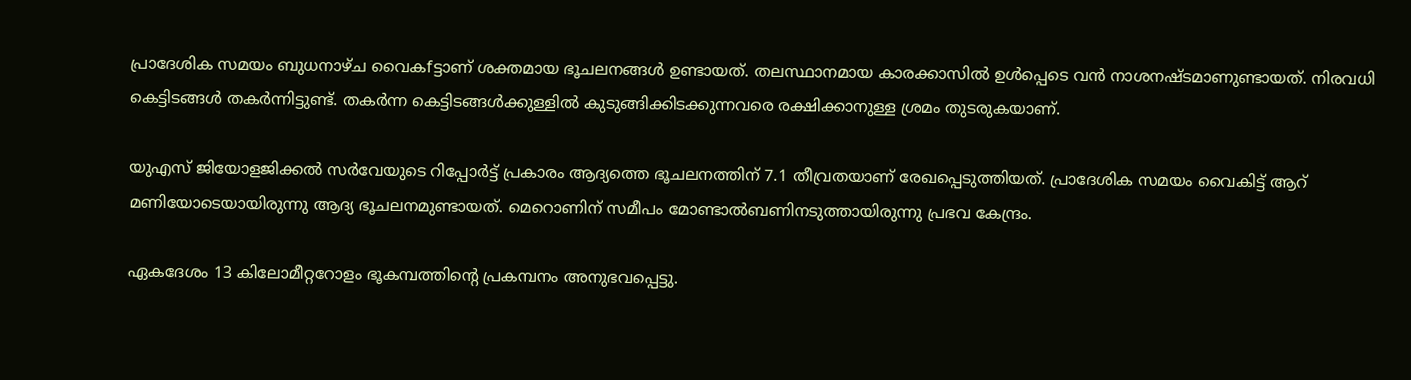പ്രാദേശിക സമയം ബുധനാഴ്ച വൈകfട്ടാണ് ശക്തമായ ഭൂചലനങ്ങള്‍ ഉണ്ടായത്. തലസ്ഥാനമായ കാരക്കാസില്‍ ഉള്‍പ്പെടെ വന്‍ നാശനഷ്ടമാണുണ്ടായത്. നിരവധി കെട്ടിടങ്ങള്‍ തകര്‍ന്നിട്ടുണ്ട്. തകര്‍ന്ന കെട്ടിടങ്ങള്‍ക്കുള്ളില്‍ കുടുങ്ങിക്കിടക്കുന്നവരെ രക്ഷിക്കാനുള്ള ശ്രമം തുടരുകയാണ്.

യുഎസ് ജിയോളജിക്കല്‍ സര്‍വേയുടെ റിപ്പോര്‍ട്ട് പ്രകാരം ആദ്യത്തെ ഭൂചലനത്തിന് 7.1 തീവ്രതയാണ് രേഖപ്പെടുത്തിയത്. പ്രാദേശിക സമയം വൈകിട്ട് ആറ് മണിയോടെയായിരുന്നു ആദ്യ ഭൂചലനമുണ്ടായത്. മെറൊണിന് സമീപം മോണ്ടാല്‍ബണിനടുത്തായിരുന്നു പ്രഭവ കേന്ദ്രം.

ഏകദേശം 13 കിലോമീറ്ററോളം ഭൂകമ്പത്തിന്റെ പ്രകമ്പനം അനുഭവപ്പെട്ടു.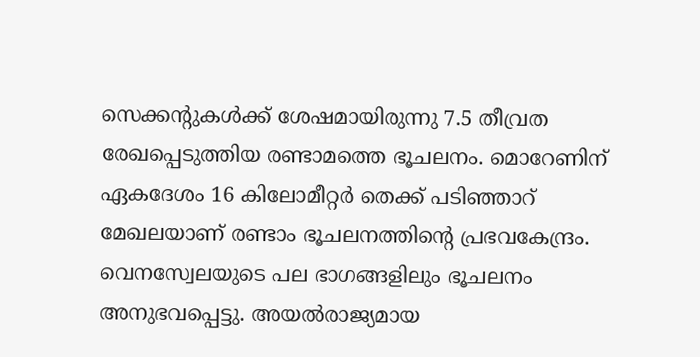സെക്കന്റുകള്‍ക്ക് ശേഷമായിരുന്നു 7.5 തീവ്രത രേഖപ്പെടുത്തിയ രണ്ടാമത്തെ ഭൂചലനം. മൊറേണിന് ഏകദേശം 16 കിലോമീറ്റര്‍ തെക്ക് പടിഞ്ഞാറ് മേഖലയാണ് രണ്ടാം ഭൂചലനത്തിന്റെ പ്രഭവകേന്ദ്രം. വെനസ്വേലയുടെ പല ഭാഗങ്ങളിലും ഭൂചലനം അനുഭവപ്പെട്ടു. അയല്‍രാജ്യമായ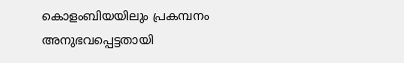കൊളംബിയയിലും പ്രകമ്പനം അനുഭവപ്പെട്ടതായി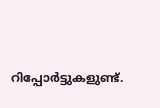റിപ്പോര്‍ട്ടുകളുണ്ട്.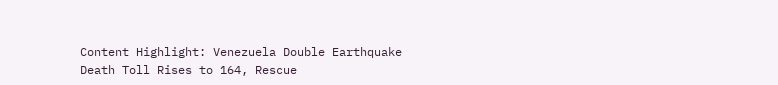Content Highlight: Venezuela Double Earthquake Death Toll Rises to 164, Rescue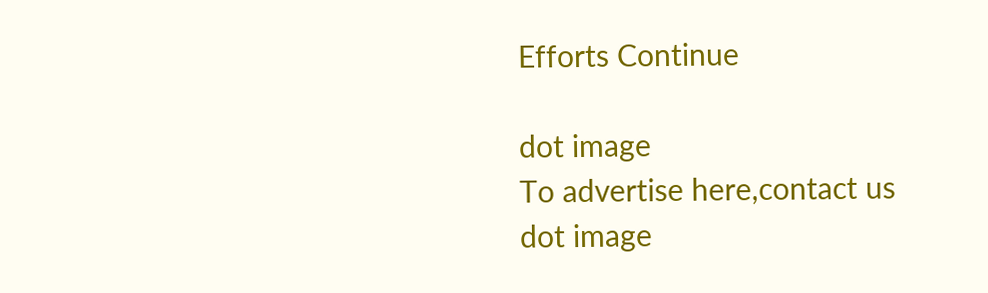Efforts Continue

dot image
To advertise here,contact us
dot image